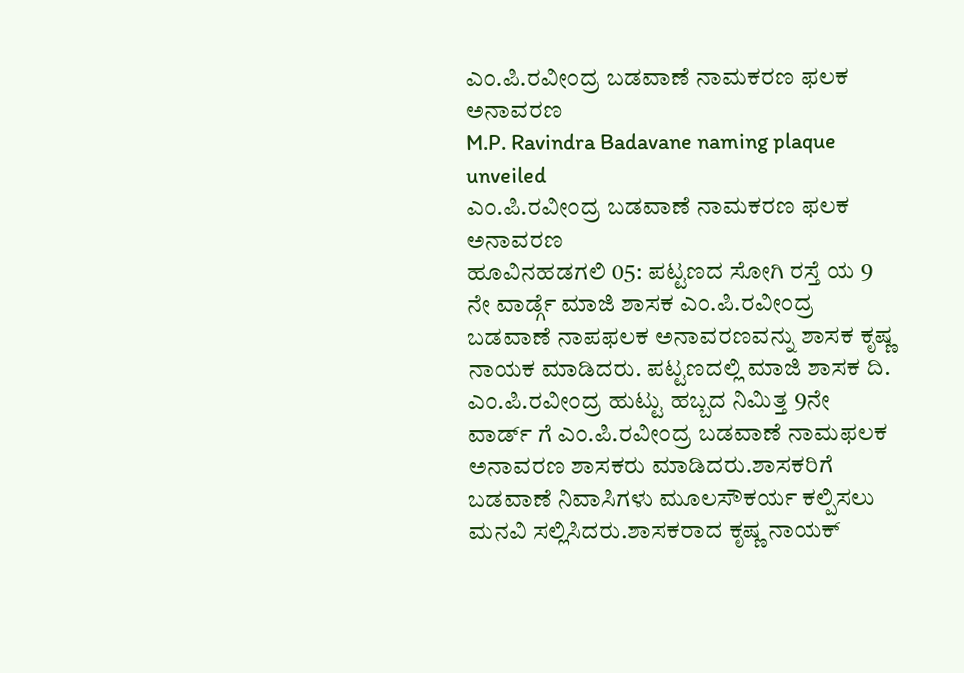ಎಂ.ಪಿ.ರವೀಂದ್ರ ಬಡವಾಣೆ ನಾಮಕರಣ ಫಲಕ ಅನಾವರಣ
M.P. Ravindra Badavane naming plaque unveiled
ಎಂ.ಪಿ.ರವೀಂದ್ರ ಬಡವಾಣೆ ನಾಮಕರಣ ಫಲಕ ಅನಾವರಣ
ಹೂವಿನಹಡಗಲಿ 05: ಪಟ್ಟಣದ ಸೋಗಿ ರಸ್ತೆ ಯ 9 ನೇ ವಾರ್ಡ್ಗೆ ಮಾಜಿ ಶಾಸಕ ಎಂ.ಪಿ.ರವೀಂದ್ರ ಬಡವಾಣೆ ನಾಪಫಲಕ ಅನಾವರಣವನ್ನು ಶಾಸಕ ಕೃಷ್ಣ ನಾಯಕ ಮಾಡಿದರು. ಪಟ್ಟಣದಲ್ಲಿ ಮಾಜಿ ಶಾಸಕ ದಿ. ಎಂ.ಪಿ.ರವೀಂದ್ರ ಹುಟ್ಟು ಹಬ್ಬದ ನಿಮಿತ್ತ 9ನೇ ವಾರ್ಡ್ ಗೆ ಎಂ.ಪಿ.ರವೀಂದ್ರ ಬಡವಾಣೆ ನಾಮಫಲಕ ಅನಾವರಣ ಶಾಸಕರು ಮಾಡಿದರು.ಶಾಸಕರಿಗೆ ಬಡವಾಣೆ ನಿವಾಸಿಗಳು ಮೂಲಸೌಕರ್ಯ ಕಲ್ಪಿಸಲು ಮನವಿ ಸಲ್ಲಿಸಿದರು.ಶಾಸಕರಾದ ಕೃಷ್ಣ ನಾಯಕ್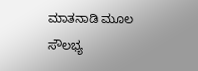ಮಾತನಾಡಿ ಮೂಲ ಸೌಲಭ್ಯ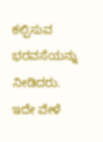ಕಲ್ಪಿಸುವ ಭರವಸೆಯನ್ನು ನೀಡಿದರು. ಇದೇ ವೇಳೆ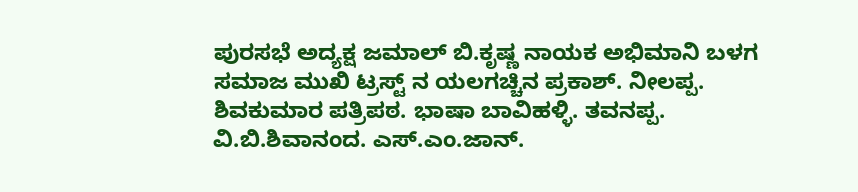ಪುರಸಭೆ ಅದ್ಯಕ್ಷ ಜಮಾಲ್ ಬಿ.ಕೃಷ್ಣ ನಾಯಕ ಅಭಿಮಾನಿ ಬಳಗ ಸಮಾಜ ಮುಖಿ ಟ್ರಸ್ಟ್ ನ ಯಲಗಚ್ಚಿನ ಪ್ರಕಾಶ್. ನೀಲಪ್ಪ. ಶಿವಕುಮಾರ ಪತ್ರಿಪಠ. ಭಾಷಾ ಬಾವಿಹಳ್ಳಿ. ತವನಪ್ಪ. ವಿ.ಬಿ.ಶಿವಾನಂದ. ಎಸ್.ಎಂ.ಜಾನ್.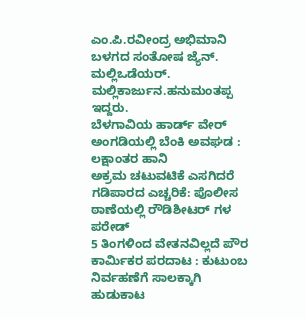ಎಂ.ಪಿ.ರವೀಂದ್ರ ಅಭಿಮಾನಿ ಬಳಗದ ಸಂತೋಷ ಜ್ಯೆನ್. ಮಲ್ಲಿಒಡೆಯರ್. ಮಲ್ಲಿಕಾರ್ಜುನ.ಹನುಮಂತಪ್ಪ ಇದ್ದರು.
ಬೆಳಗಾವಿಯ ಹಾರ್ಡ್ ವೇರ್ ಅಂಗಡಿಯಲ್ಲಿ ಬೆಂಕಿ ಅವಘಡ : ಲಕ್ಷಾಂತರ ಹಾನಿ
ಅಕ್ರಮ ಚಟುವಟಿಕೆ ಎಸಗಿದರೆ ಗಡಿಪಾರದ ಎಚ್ಚರಿಕೆ: ಪೊಲೀಸ ಠಾಣೆಯಲ್ಲಿ ರೌಡಿಶೀಟರ್ ಗಳ ಪರೇಡ್
5 ತಿಂಗಳಿಂದ ವೇತನವಿಲ್ಲದೆ ಪೌರ ಕಾರ್ಮಿಕರ ಪರದಾಟ : ಕುಟುಂಬ ನಿರ್ವಹಣೆಗೆ ಸಾಲಕ್ಕಾಗಿ ಹುಡುಕಾಟ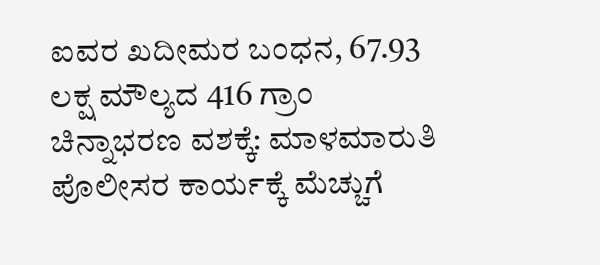ಐವರ ಖದೀಮರ ಬಂಧನ, 67.93 ಲಕ್ಷ ಮೌಲ್ಯದ 416 ಗ್ರಾಂ ಚಿನ್ನಾಭರಣ ವಶಕ್ಕೆ: ಮಾಳಮಾರುತಿ ಪೊಲೀಸರ ಕಾರ್ಯಕ್ಕೆ ಮೆಚ್ಚುಗೆ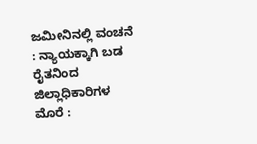ಜಮೀನಿನಲ್ಲಿ ವಂಚನೆ : ನ್ಯಾಯಕ್ಕಾಗಿ ಬಡ ರೈತನಿಂದ ಜಿಲ್ಲಾಧಿಕಾರಿಗಳ ಮೊರೆ :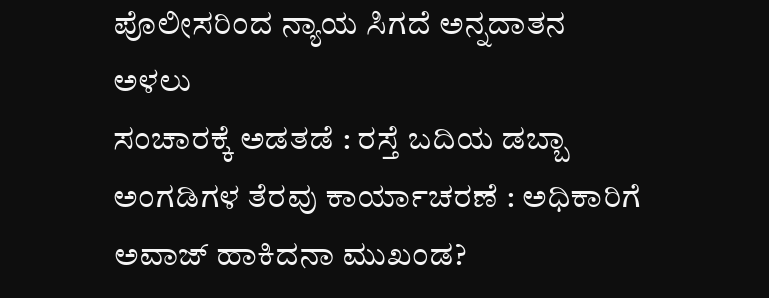ಪೊಲೀಸರಿಂದ ನ್ಯಾಯ ಸಿಗದೆ ಅನ್ನದಾತನ ಅಳಲು
ಸಂಚಾರಕ್ಕೆ ಅಡತಡೆ : ರಸ್ತೆ ಬದಿಯ ಡಬ್ಬಾ ಅಂಗಡಿಗಳ ತೆರವು ಕಾರ್ಯಾಚರಣೆ : ಅಧಿಕಾರಿಗೆ ಅವಾಜ್ ಹಾಕಿದನಾ ಮುಖಂಡ?